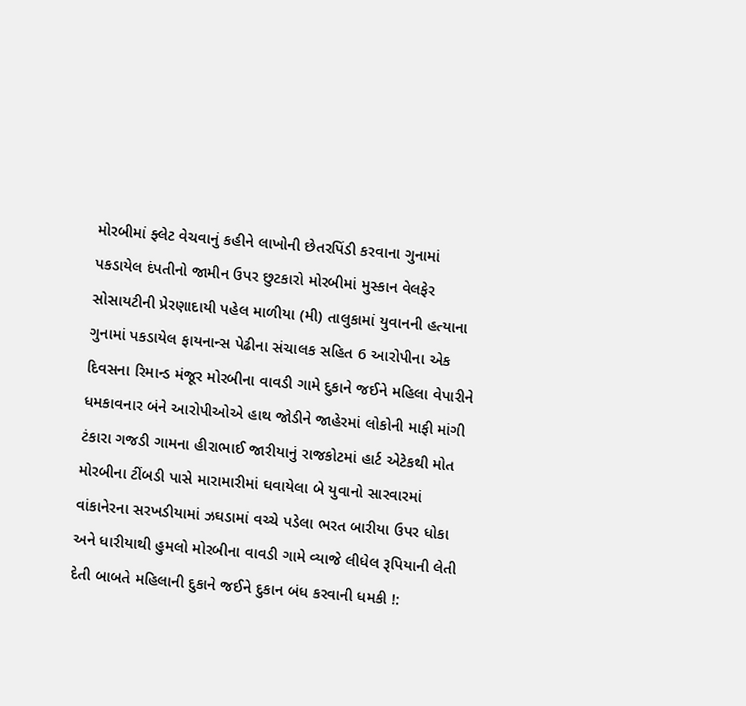મોરબીમાં ફ્લેટ વેચવાનું કહીને લાખોની છેતરપિંડી કરવાના ગુનામાં પકડાયેલ દંપતીનો જામીન ઉપર છુટકારો મોરબીમાં મુસ્કાન વેલફેર સોસાયટીની પ્રેરણાદાયી પહેલ માળીયા (મી) તાલુકામાં યુવાનની હત્યાના ગુનામાં પકડાયેલ ફાયનાન્સ પેઢીના સંચાલક સહિત 6 આરોપીના એક દિવસના રિમાન્ડ મંજૂર મોરબીના વાવડી ગામે દુકાને જઈને મહિલા વેપારીને ધમકાવનાર બંને આરોપીઓએ હાથ જોડીને જાહેરમાં લોકોની માફી માંગી ટંકારા ગજડી ગામના હીરાભાઈ જારીયાનું રાજકોટમાં હાર્ટ એટેકથી મોત મોરબીના ટીંબડી પાસે મારામારીમાં ઘવાયેલા બે યુવાનો સારવારમાં વાંકાનેરના સરખડીયામાં ઝઘડામાં વચ્ચે પડેલા ભરત બારીયા ઉપર ધોકા અને ધારીયાથી હુમલો મોરબીના વાવડી ગામે વ્યાજે લીધેલ રૂપિયાની લેતી દેતી બાબતે મહિલાની દુકાને જઈને દુકાન બંધ કરવાની ધમકી !: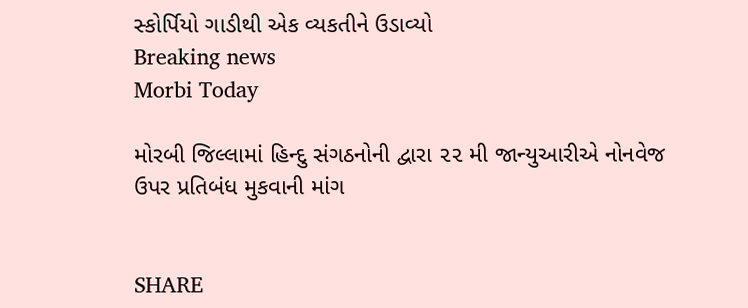સ્કોર્પિયો ગાડીથી એક વ્યકતીને ઉડાવ્યો
Breaking news
Morbi Today

મોરબી જિલ્લામાં હિન્દુ સંગઠનોની દ્વારા ૨૨ મી જાન્યુઆરીએ નોનવેજ ઉપર પ્રતિબંધ મુકવાની માંગ


SHARE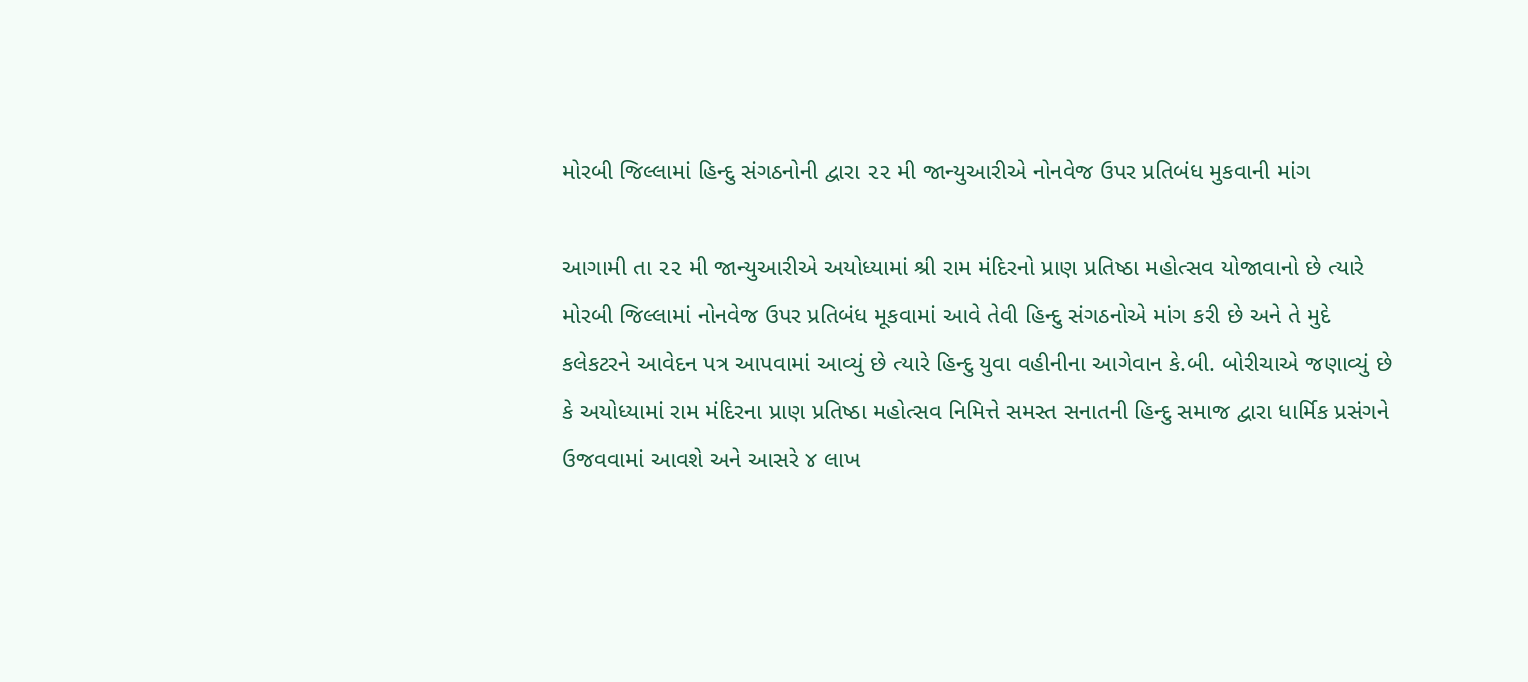મોરબી જિલ્લામાં હિન્દુ સંગઠનોની દ્વારા ૨૨ મી જાન્યુઆરીએ નોનવેજ ઉપર પ્રતિબંધ મુકવાની માંગ

આગામી તા ૨૨ મી જાન્યુઆરીએ અયોધ્યામાં શ્રી રામ મંદિરનો પ્રાણ પ્રતિષ્ઠા મહોત્સવ યોજાવાનો છે ત્યારે મોરબી જિલ્લામાં નોનવેજ ઉપર પ્રતિબંધ મૂકવામાં આવે તેવી હિન્દુ સંગઠનોએ માંગ કરી છે અને તે મુદે કલેકટરને આવેદન પત્ર આપવામાં આવ્યું છે ત્યારે હિન્દુ યુવા વહીનીના આગેવાન કે.બી. બોરીચાએ જણાવ્યું છે કે અયોધ્યામાં રામ મંદિરના પ્રાણ પ્રતિષ્ઠા મહોત્સવ નિમિત્તે સમસ્ત સનાતની હિન્દુ સમાજ દ્વારા ધાર્મિક પ્રસંગને ઉજવવામાં આવશે અને આસરે ૪ લાખ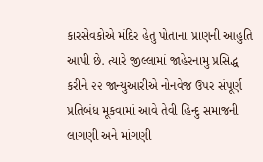કારસેવકોએ મંદિર હેતુ પોતાના પ્રાણની આહુતિ આપી છે. ત્યારે જીલ્લામાં જાહેરનામુ પ્રસિદ્ધ કરીને ૨૨ જાન્યુઆરીએ નોનવેજ ઉપર સંપૂર્ણ પ્રતિબંધ મૂકવામાં આવે તેવી હિન્દુ સમાજની લાગણી અને માંગણી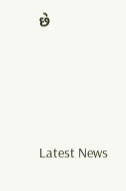છે






Latest News